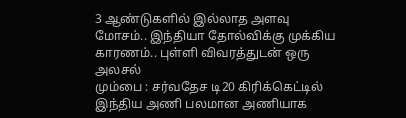3 ஆண்டுகளில் இல்லாத அளவு மோசம்.. இந்தியா தோல்விக்கு முக்கிய காரணம்.. புள்ளி விவரத்துடன் ஒரு அலசல்
மும்பை : சர்வதேச டி20 கிரிக்கெட்டில் இந்திய அணி பலமான அணியாக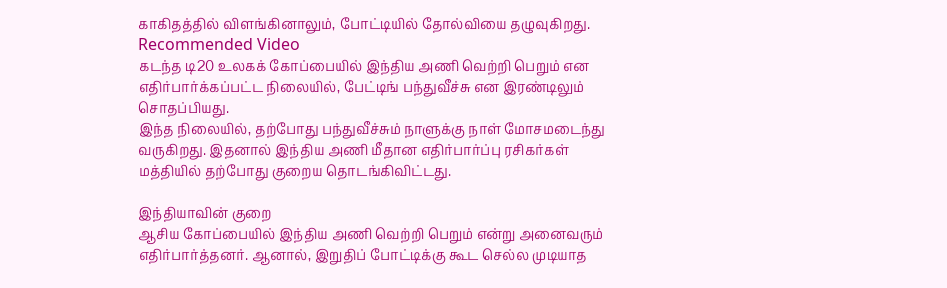காகிதத்தில் விளங்கினாலும், போட்டியில் தோல்வியை தழுவுகிறது.
Recommended Video
கடந்த டி20 உலகக் கோப்பையில் இந்திய அணி வெற்றி பெறும் என எதிர்பார்க்கப்பட்ட நிலையில், பேட்டிங் பந்துவீச்சு என இரண்டிலும் சொதப்பியது.
இந்த நிலையில், தற்போது பந்துவீச்சும் நாளுக்கு நாள் மோசமடைந்து வருகிறது. இதனால் இந்திய அணி மீதான எதிர்பார்ப்பு ரசிகர்கள் மத்தியில் தற்போது குறைய தொடங்கிவிட்டது.

இந்தியாவின் குறை
ஆசிய கோப்பையில் இந்திய அணி வெற்றி பெறும் என்று அனைவரும் எதிர்பார்த்தனர். ஆனால், இறுதிப் போட்டிக்கு கூட செல்ல முடியாத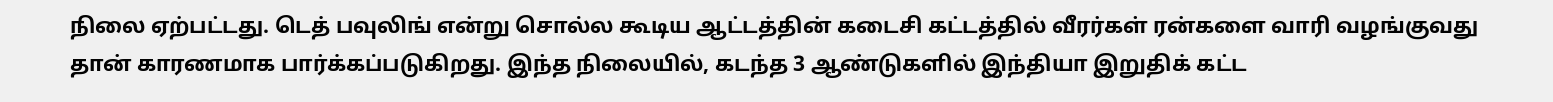நிலை ஏற்பட்டது. டெத் பவுலிங் என்று சொல்ல கூடிய ஆட்டத்தின் கடைசி கட்டத்தில் வீரர்கள் ரன்களை வாரி வழங்குவது தான் காரணமாக பார்க்கப்படுகிறது. இந்த நிலையில், கடந்த 3 ஆண்டுகளில் இந்தியா இறுதிக் கட்ட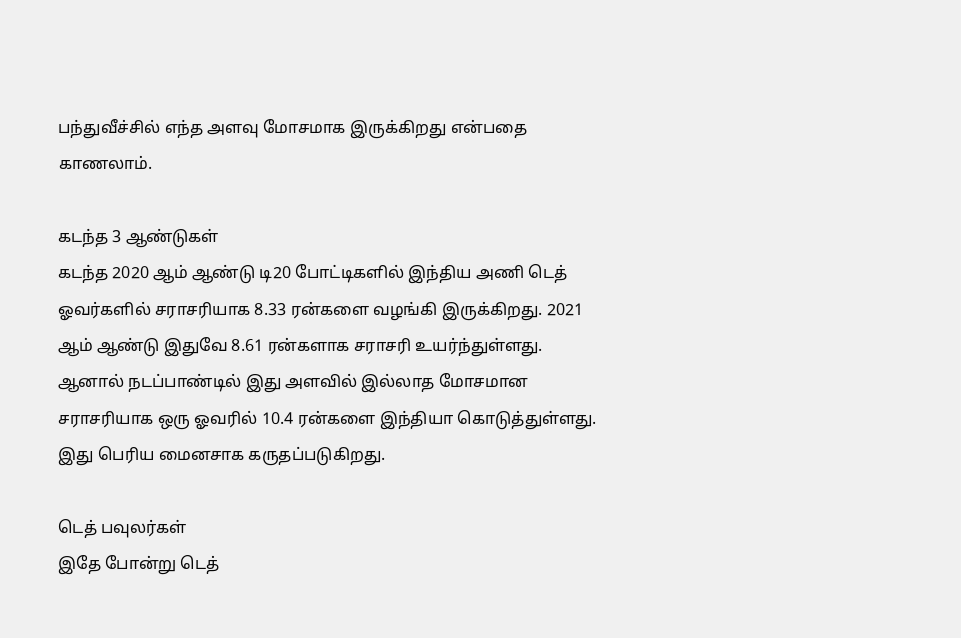பந்துவீச்சில் எந்த அளவு மோசமாக இருக்கிறது என்பதை காணலாம்.

கடந்த 3 ஆண்டுகள்
கடந்த 2020 ஆம் ஆண்டு டி20 போட்டிகளில் இந்திய அணி டெத் ஓவர்களில் சராசரியாக 8.33 ரன்களை வழங்கி இருக்கிறது. 2021 ஆம் ஆண்டு இதுவே 8.61 ரன்களாக சராசரி உயர்ந்துள்ளது. ஆனால் நடப்பாண்டில் இது அளவில் இல்லாத மோசமான சராசரியாக ஒரு ஓவரில் 10.4 ரன்களை இந்தியா கொடுத்துள்ளது. இது பெரிய மைனசாக கருதப்படுகிறது.

டெத் பவுலர்கள்
இதே போன்று டெத்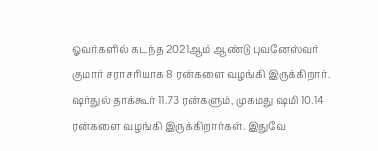ஓவர்களில் கடந்த 2021ஆம் ஆண்டு புவனேஸ்வர் குமார் சராசரியாக 8 ரன்களை வழங்கி இருக்கிறார். ஷர்துல் தாக்கூர் 11.73 ரன்களும், முகமது ஷமி 10.14 ரன்களை வழங்கி இருக்கிறார்கள். இதுவே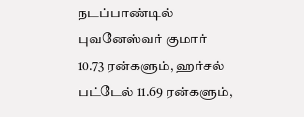நடப்பாண்டில் புவனேஸ்வர் குமார் 10.73 ரன்களும், ஹர்சல் பட்டேல் 11.69 ரன்களும்,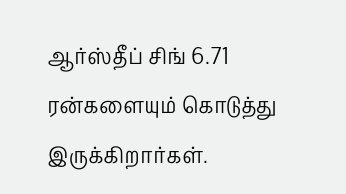ஆர்ஸ்தீப் சிங் 6.71 ரன்களையும் கொடுத்து இருக்கிறார்கள்.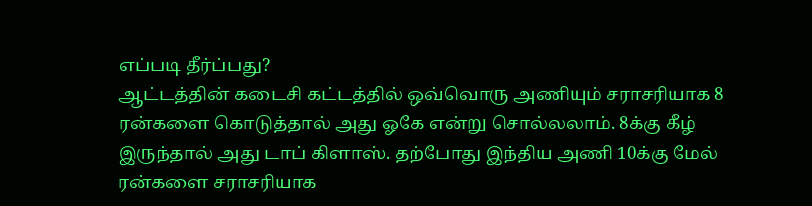எப்படி தீர்ப்பது?
ஆட்டத்தின் கடைசி கட்டத்தில் ஒவ்வொரு அணியும் சராசரியாக 8 ரன்களை கொடுத்தால் அது ஓகே என்று சொல்லலாம். 8க்கு கீழ் இருந்தால் அது டாப் கிளாஸ். தற்போது இந்திய அணி 10க்கு மேல் ரன்களை சராசரியாக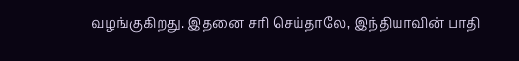வழங்குகிறது. இதனை சரி செய்தாலே, இந்தியாவின் பாதி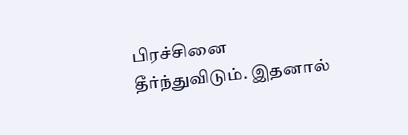பிரச்சினை தீர்ந்துவிடும். இதனால்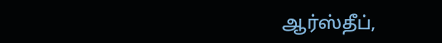ஆர்ஸ்தீப்,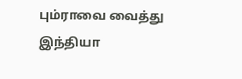பும்ராவை வைத்து இந்தியா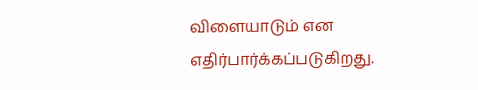விளையாடும் என எதிர்பார்க்கப்படுகிறது.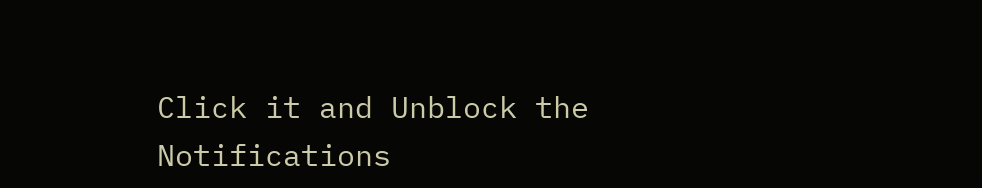Click it and Unblock the Notifications